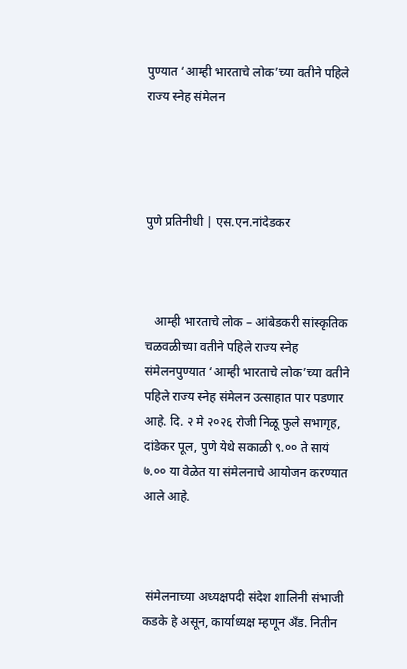पुण्यात ‘आम्ही भारताचे लोक’च्या वतीने पहिले राज्य स्नेह संमेलन




पुणे प्रतिनीधी | एस.एन.नांदेडकर



   आम्ही भारताचे लोक – आंबेडकरी सांस्कृतिक चळवळीच्या वतीने पहिले राज्य स्नेह संमेलनपुण्यात ‘आम्ही भारताचे लोक’च्या वतीने पहिले राज्य स्नेह संमेलन उत्साहात पार पडणार आहे. दि. २ मे २०२६ रोजी निळू फुले सभागृह, दांडेकर पूल, पुणे येथे सकाळी ९.०० ते सायं ७.०० या वेळेत या संमेलनाचे आयोजन करण्यात आले आहे.



 संमेलनाच्या अध्यक्षपदी संदेश शालिनी संभाजी कडके हे असून, कार्याध्यक्ष म्हणून अँड. नितीन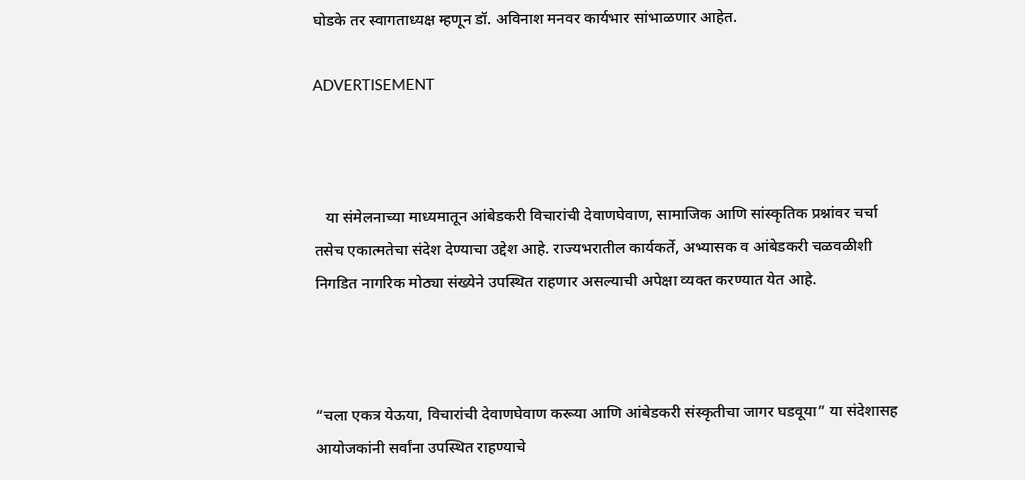घोडके तर स्वागताध्यक्ष म्हणून डॉ. अविनाश मनवर कार्यभार सांभाळणार आहेत.

ADVERTISEMENT



   या संमेलनाच्या माध्यमातून आंबेडकरी विचारांची देवाणघेवाण, सामाजिक आणि सांस्कृतिक प्रश्नांवर चर्चा तसेच एकात्मतेचा संदेश देण्याचा उद्देश आहे. राज्यभरातील कार्यकर्ते, अभ्यासक व आंबेडकरी चळवळीशी निगडित नागरिक मोठ्या संख्येने उपस्थित राहणार असल्याची अपेक्षा व्यक्त करण्यात येत आहे.



“चला एकत्र येऊया, विचारांची देवाणघेवाण करूया आणि आंबेडकरी संस्कृतीचा जागर घडवूया” या संदेशासह आयोजकांनी सर्वांना उपस्थित राहण्याचे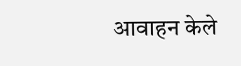आवाहन केले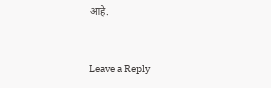आहे.


Leave a Reply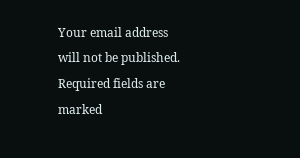Your email address will not be published. Required fields are marked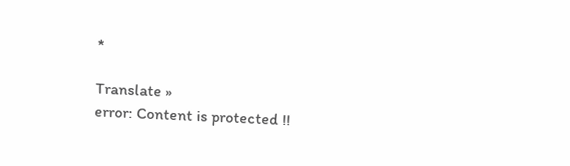*

Translate »
error: Content is protected !!